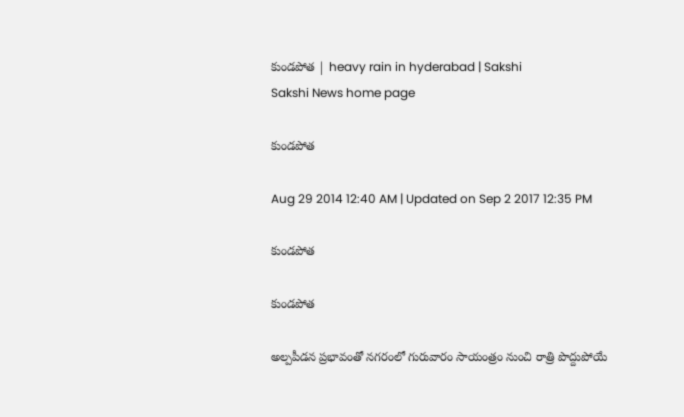కుండపోత | heavy rain in hyderabad | Sakshi
Sakshi News home page

కుండపోత

Aug 29 2014 12:40 AM | Updated on Sep 2 2017 12:35 PM

కుండపోత

కుండపోత

అల్పపీడన ప్రభావంతో నగరంలో గురువారం సాయంత్రం నుంచి రాత్రి పొద్దుపోయే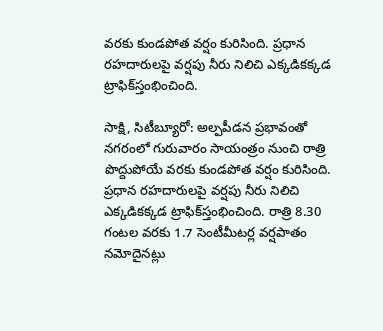వరకు కుండపోత వర్షం కురిసింది. ప్రధాన రహదారులపై వర్షపు నీరు నిలిచి ఎక్కడికక్కడ ట్రాఫిక్‌స్తంభించింది.

సాక్షి, సిటీబ్యూరో: అల్పపీడన ప్రభావంతో నగరంలో గురువారం సాయంత్రం నుంచి రాత్రి పొద్దుపోయే వరకు కుండపోత వర్షం కురిసింది. ప్రధాన రహదారులపై వర్షపు నీరు నిలిచి ఎక్కడికక్కడ ట్రాఫిక్‌స్తంభించింది. రాత్రి 8.30 గంటల వరకు 1.7 సెంటీమీటర్ల వర్షపాతం నమోదైనట్లు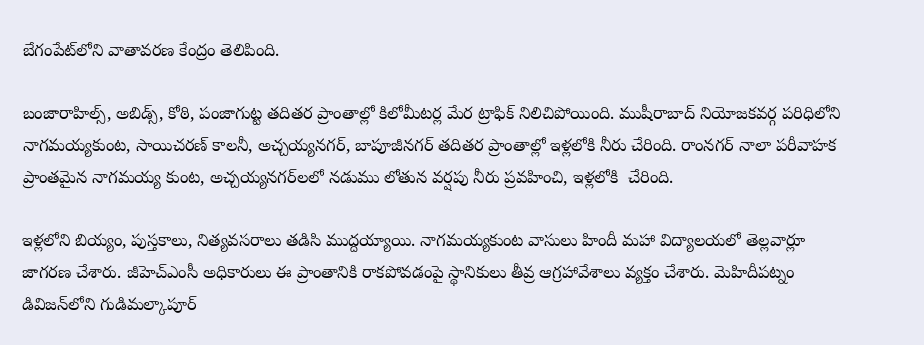బేగంపేట్‌లోని వాతావరణ కేంద్రం తెలిపింది.

బంజారాహిల్స్, అబిడ్స్, కోఠి, పంజాగుట్ట తదితర ప్రాంతాల్లో కిలోమీటర్ల మేర ట్రాఫిక్ నిలిచిపోయింది. ముషీరాబాద్ నియోజకవర్గ పరిధిలోని నాగమయ్యకుంట, సాయిచరణ్ కాలనీ, అచ్చయ్యనగర్, బాపూజీనగర్ తదితర ప్రాంతాల్లో ఇళ్లలోకి నీరు చేరింది. రాంనగర్ నాలా పరీవాహక ప్రాంతమైన నాగమయ్య కుంట, అచ్చయ్యనగర్‌లలో నడుము లోతున వర్షపు నీరు ప్రవహించి, ఇళ్లలోకి  చేరింది.

ఇళ్లలోని బియ్యం, పుస్తకాలు, నిత్యవసరాలు తడిసి ముద్దయ్యాయి. నాగమయ్యకుంట వాసులు హిందీ మహా విద్యాలయలో తెల్లవార్లూ జాగరణ చేశారు. జీహెచ్‌ఎంసీ అధికారులు ఈ ప్రాంతానికి రాకపోవడంపై స్థానికులు తీవ్ర ఆగ్రహావేశాలు వ్యక్తం చేశారు. మెహిదీపట్నం డివిజన్‌లోని గుడిమల్కాపూర్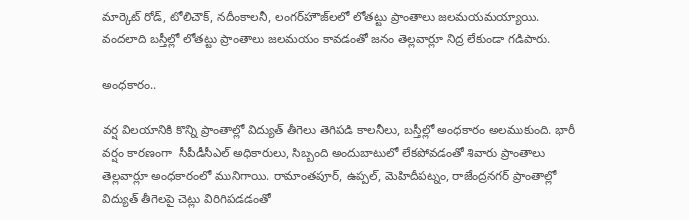మార్కెట్ రోడ్, టోలిచౌక్, నదీంకాలనీ, లంగర్‌హౌజ్‌లలో లోతట్టు ప్రాంతాలు జలమయమయ్యాయి. వందలాది బస్తీల్లో లోతట్టు ప్రాంతాలు జలమయం కావడంతో జనం తెల్లవార్లూ నిద్ర లేకుండా గడిపారు.

అంధకారం..

వర్ష విలయానికి కొన్ని ప్రాంతాల్లో విద్యుత్ తీగెలు తెగిపడి కాలనీలు, బస్తీల్లో అంధకారం అలముకుంది. భారీ వర్షం కారణంగా  సీపీడీసీఎల్ అధికారులు, సిబ్బంది అందుబాటులో లేకపోవడంతో శివారు ప్రాంతాలు తెల్లవార్లూ అంధకారంలో మునిగాయి. రామాంతపూర్, ఉప్పల్, మెహిదీపట్నం, రాజేంద్రనగర్ ప్రాంతాల్లో విద్యుత్ తీగెలపై చెట్లు విరిగిపడడంతో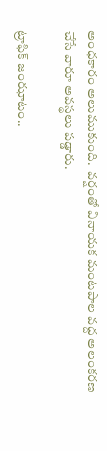అంధకారం అలుముకుంది.  వర్షంతో వినాయక మంటపాల వద్ద అలంకరణ చేసే వారూ అవస్థలు పడ్డారు.

ట్రాఫిక్ జంఝాటం..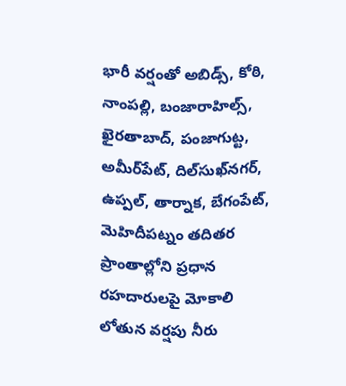భారీ వర్షంతో అబిడ్స్, కోఠి, నాంపల్లి, బంజారాహిల్స్, ఖైరతాబాద్, పంజాగుట్ట, అమీర్‌పేట్, దిల్‌సుఖ్‌నగర్, ఉప్పల్, తార్నాక, బేగంపేట్, మెహిదీపట్నం తదితర ప్రాంతాల్లోని ప్రధాన రహదారులపై మోకాలి లోతున వర్షపు నీరు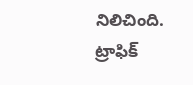నిలిచింది. ట్రాఫిక్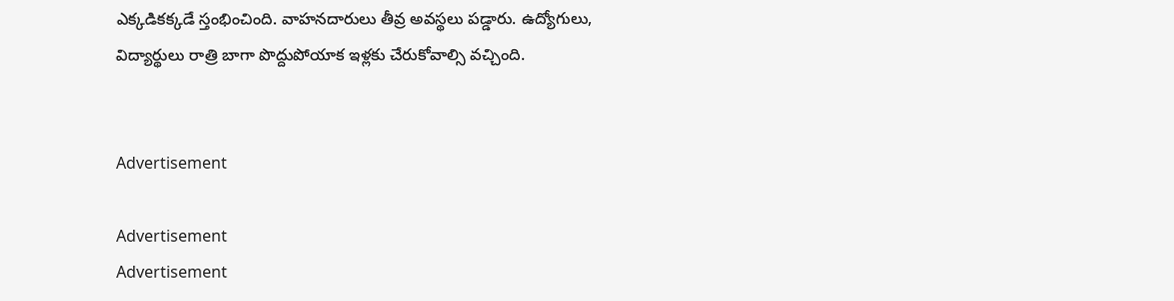ఎక్కడికక్కడే స్తంభించింది. వాహనదారులు తీవ్ర అవస్థలు పడ్డారు. ఉద్యోగులు, విద్యార్థులు రాత్రి బాగా పొద్దుపోయాక ఇళ్లకు చేరుకోవాల్సి వచ్చింది.


Advertisement

Advertisement
Advertisement